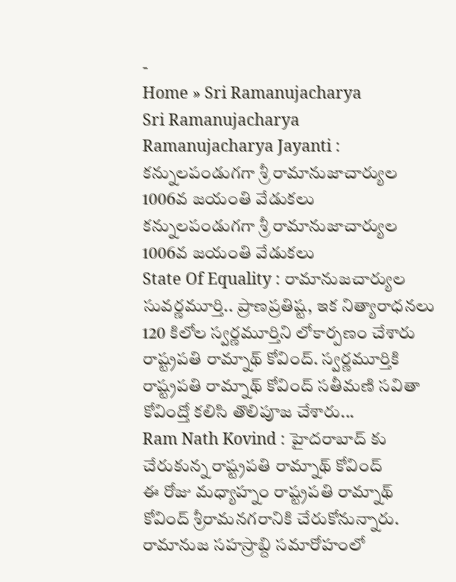-
Home » Sri Ramanujacharya
Sri Ramanujacharya
Ramanujacharya Jayanti : కన్నులపండుగగా శ్రీ రామానుజాచార్యుల 1006వ జయంతి వేడుకలు
కన్నులపండుగగా శ్రీ రామానుజాచార్యుల 1006వ జయంతి వేడుకలు
State Of Equality : రామానుజచార్యుల సువర్ణమూర్తి.. ప్రాణప్రతిష్ట, ఇక నిత్యారాధనలు
120 కిలోల స్వర్ణమూర్తిని లోకార్పణం చేశారు రాష్ట్రపతి రామ్నాథ్ కోవింద్. స్వర్ణమూర్తికి రాష్ట్రపతి రామ్నాథ్ కోవింద్ సతీమణి సవితా కోవింద్తో కలిసి తొలిపూజ చేశారు...
Ram Nath Kovind : హైదరాబాద్ కు చేరుకున్న రాష్ట్రపతి రామ్నాథ్ కోవింద్
ఈ రోజు మధ్యాహ్నం రాష్ట్రపతి రామ్నాథ్ కోవింద్ శ్రీరామనగరానికి చేరుకోనున్నారు. రామానుజ సహస్రాబ్ది సమారోహంలో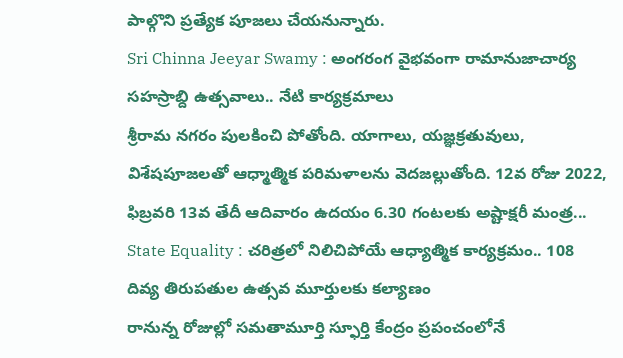పాల్గొని ప్రత్యేక పూజలు చేయనున్నారు.
Sri Chinna Jeeyar Swamy : అంగరంగ వైభవంగా రామానుజాచార్య సహస్రాబ్ది ఉత్సవాలు.. నేటి కార్యక్రమాలు
శ్రీరామ నగరం పులకించి పోతోంది. యాగాలు, యజ్ఞక్రతువులు, విశేషపూజలతో ఆధ్మాత్మిక పరిమళాలను వెదజల్లుతోంది. 12వ రోజు 2022, ఫిబ్రవరి 13వ తేదీ ఆదివారం ఉదయం 6.30 గంటలకు అష్టాక్షరీ మంత్ర...
State Equality : చరిత్రలో నిలిచిపోయే ఆధ్యాత్మిక కార్యక్రమం.. 108 దివ్య తిరుపతుల ఉత్సవ మూర్తులకు కల్యాణం
రానున్న రోజుల్లో సమతామూర్తి స్ఫూర్తి కేంద్రం ప్రపంచంలోనే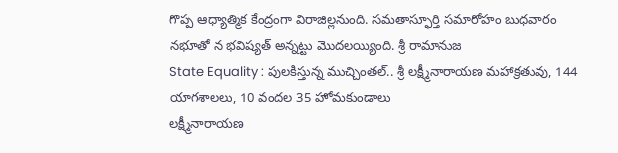గొప్ప ఆధ్యాత్మిక కేంద్రంగా విరాజిల్లనుంది. సమతాస్ఫూర్తి సమారోహం బుధవారం నభూతో న భవిష్యత్ అన్నట్టు మొదలయ్యింది. శ్రీ రామానుజ
State Equality : పులకిస్తున్న ముచ్చింతల్.. శ్రీ లక్ష్మీనారాయణ మహాక్రతువు, 144 యాగశాలలు, 10 వందల 35 హోమకుండాలు
లక్ష్మీనారాయణ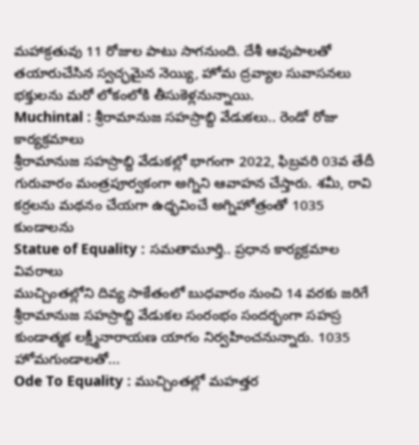మహాక్రతువు 11 రోజుల పాటు సాగనుంది. దేశీ ఆవుపాలతో తయారుచేసిన స్వచ్ఛమైన నెయ్యి, హోమ ద్రవ్యాల సువాసనలు భక్తులను మరో లోకంలోకి తీసుకెళ్లనున్నాయి.
Muchintal : శ్రీరామానుజ సహస్రాబ్ది వేడుకలు.. రెండో రోజు కార్యక్రమాలు
శ్రీరామానుజ సహస్రాబ్ది వేడుకల్లో భాగంగా 2022, ఫిబ్రవరి 03వ తేదీ గురువారం మంత్రపూర్వకంగా అగ్నిని ఆవాహన చేస్తారు. శమీ, రావి కర్రలను మథనం చేయగా ఉధ్భవించే అగ్నిహోత్రంతో 1035 కుండాలను
Statue of Equality : సమతామూర్తి.. ప్రధాన కార్యక్రమాల వివరాలు
ముచ్చింతల్లోని దివ్య సాకేతంలో బుధవారం నుంచి 14 వరకు జరిగే శ్రీరామానుజ సహస్రాబ్ది వేడుకల సంరంభం సందర్భంగా సహస్ర కుండాత్మక లక్ష్మీనారాయణ యాగం నిర్వహించనున్నారు. 1035 హోమగుండాలతో...
Ode To Equality : ముచ్చింతల్లో మహత్తర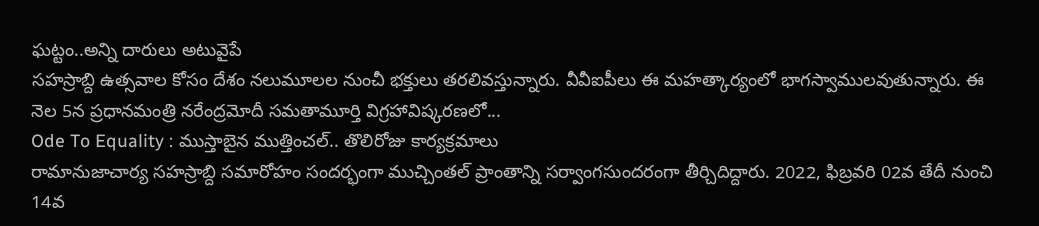ఘట్టం..అన్ని దారులు అటువైపే
సహస్రాబ్ది ఉత్సవాల కోసం దేశం నలుమూలల నుంచీ భక్తులు తరలివస్తున్నారు. వీవీఐపీలు ఈ మహత్కార్యంలో భాగస్వాములవుతున్నారు. ఈ నెల 5న ప్రధానమంత్రి నరేంద్రమోదీ సమతామూర్తి విగ్రహావిష్కరణలో...
Ode To Equality : ముస్తాబైన ముత్తించల్.. తొలిరోజు కార్యక్రమాలు
రామానుజాచార్య సహస్రాబ్ది సమారోహం సందర్భంగా ముచ్చింతల్ ప్రాంతాన్ని సర్వాంగసుందరంగా తీర్చిదిద్దారు. 2022, ఫిబ్రవరి 02వ తేదీ నుంచి 14వ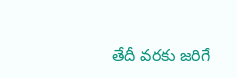తేదీ వరకు జరిగే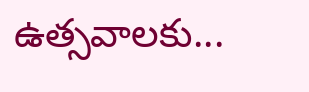ఉత్సవాలకు...